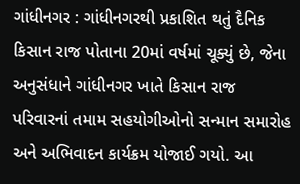ગાંધીનગર : ગાંધીનગરથી પ્રકાશિત થતું દૈનિક કિસાન રાજ પોતાના 20માં વર્ષમાં ચૂક્યું છે, જેના અનુસંધાને ગાંધીનગર ખાતે કિસાન રાજ પરિવારનાં તમામ સહયોગીઓનો સન્માન સમારોહ અને અભિવાદન કાર્યક્રમ યોજાઈ ગયો. આ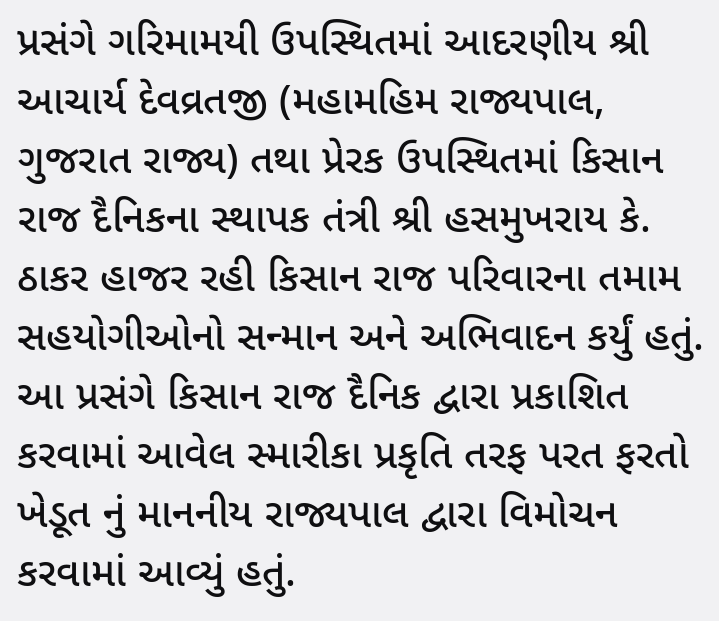પ્રસંગે ગરિમામયી ઉપસ્થિતમાં આદરણીય શ્રી આચાર્ય દેવવ્રતજી (મહામહિમ રાજ્યપાલ, ગુજરાત રાજ્ય) તથા પ્રેરક ઉપસ્થિતમાં કિસાન રાજ દૈનિકના સ્થાપક તંત્રી શ્રી હસમુખરાય કે. ઠાકર હાજર રહી કિસાન રાજ પરિવારના તમામ સહયોગીઓનો સન્માન અને અભિવાદન કર્યું હતું. આ પ્રસંગે કિસાન રાજ દૈનિક દ્વારા પ્રકાશિત કરવામાં આવેલ સ્મારીકા પ્રકૃતિ તરફ પરત ફરતો ખેડૂત નું માનનીય રાજ્યપાલ દ્વારા વિમોચન કરવામાં આવ્યું હતું.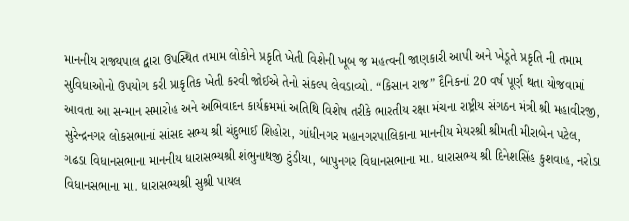માનનીય રાજ્યપાલ દ્વારા ઉપસ્થિત તમામ લોકોને પ્રકૃતિ ખેતી વિશેની ખૂબ જ મહત્વની જાણકારી આપી અને ખેડૂતે પ્રકૃતિ ની તમામ સુવિધાઓનો ઉપયોગ કરી પ્રાકૃતિક ખેતી કરવી જોઈએ તેનો સંકલ્પ લેવડાવ્યો. “કિસાન રાજ” દૈનિકનાં 20 વર્ષ પૂર્ણ થતા યોજવામાં આવતા આ સન્માન સમારોહ અને અભિવાદન કાર્યક્રમમાં અતિથિ વિશેષ તરીકે ભારતીય રક્ષા મંચના રાષ્ટ્રીય સંગઠન મંત્રી શ્રી મહાવીરજી, સુરેન્દ્રનગર લોકસભાનાં સાંસદ સભ્ય શ્રી ચંદુભાઈ શિહોરા, ગાંધીનગર મહાનગરપાલિકાના માનનીય મેયરશ્રી શ્રીમતી મીરાબેન પટેલ, ગઢડા વિધાનસભાના માનનીય ધારાસભ્યશ્રી શંભુનાથજી ટુંડીયા, બાપુનગર વિધાનસભાના મા. ધારાસભ્ય શ્રી દિનેશસિંહ કુશવાહ, નરોડા વિધાનસભાના મા. ધારાસભ્યશ્રી સુશ્રી પાયલ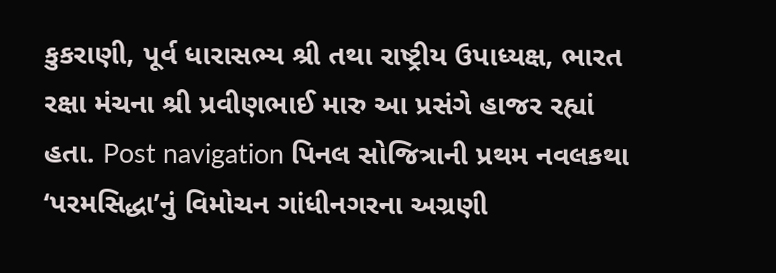કુકરાણી, પૂર્વ ધારાસભ્ય શ્રી તથા રાષ્ટ્રીય ઉપાધ્યક્ષ, ભારત રક્ષા મંચના શ્રી પ્રવીણભાઈ મારુ આ પ્રસંગે હાજર રહ્યાં હતા. Post navigation પિનલ સોજિત્રાની પ્રથમ નવલકથા ‘પરમસિદ્ધા’નું વિમોચન ગાંધીનગરના અગ્રણી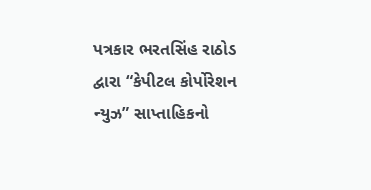પત્રકાર ભરતસિંહ રાઠોડ દ્વારા “કેપીટલ કોર્પોરેશન ન્યુઝ” સાપ્તાહિકનો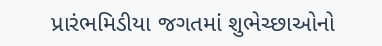પ્રારંભમિડીયા જગતમાં શુભેચ્છાઓનો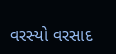વરસ્યો વરસાદ